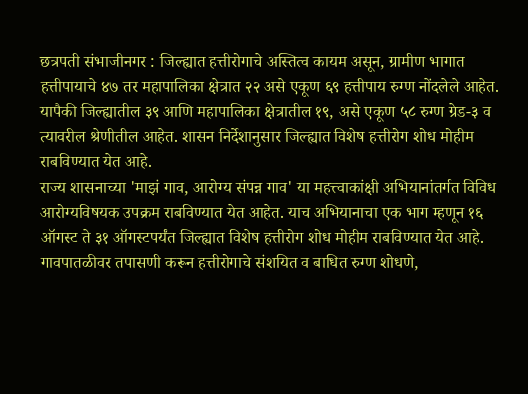छत्रपती संभाजीनगर : जिल्ह्यात हत्तीरोगाचे अस्तित्व कायम असून, ग्रामीण भागात हत्तीपायाचे ४७ तर महापालिका क्षेत्रात २२ असे एकूण ६९ हत्तीपाय रुग्ण नोंदलेले आहेत. यापैकी जिल्ह्यातील ३९ आणि महापालिका क्षेत्रातील १९, असे एकूण ५८ रुग्ण ग्रेड-३ व त्यावरील श्रेणीतील आहेत. शासन निर्देशानुसार जिल्ह्यात विशेष हत्तीरोग शोध मोहीम राबविण्यात येत आहे.
राज्य शासनाच्या 'माझं गाव, आरोग्य संपन्न गाव' या महत्त्वाकांक्षी अभियानांतर्गत विविध आरोग्यविषयक उपक्रम राबविण्यात येत आहेत. याच अभियानाचा एक भाग म्हणून १६ ऑगस्ट ते ३१ ऑगस्टपर्यंत जिल्ह्यात विशेष हत्तीरोग शोध मोहीम राबविण्यात येत आहे.
गावपातळीवर तपासणी करून हत्तीरोगाचे संशयित व बाधित रुग्ण शोधणे,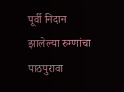पूर्वी निदान झालेल्या रुग्णांचा पाठपुरावा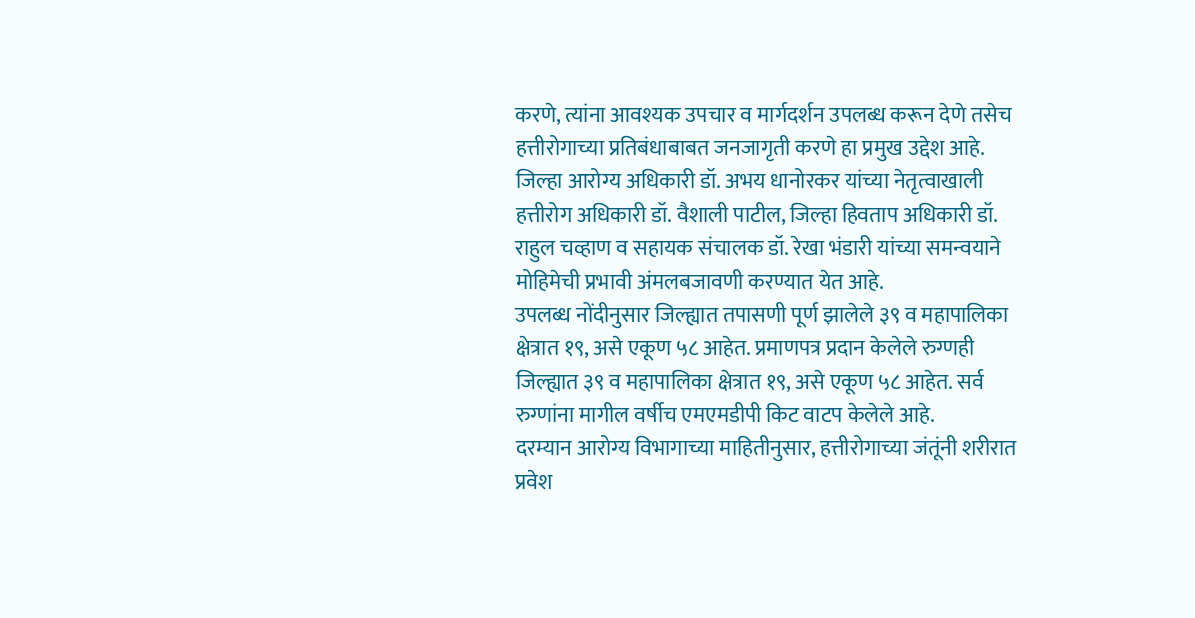करणे, त्यांना आवश्यक उपचार व मार्गदर्शन उपलब्ध करून देणे तसेच हत्तीरोगाच्या प्रतिबंधाबाबत जनजागृती करणे हा प्रमुख उद्देश आहे. जिल्हा आरोग्य अधिकारी डॉ. अभय धानोरकर यांच्या नेतृत्वाखाली हत्तीरोग अधिकारी डॉ. वैशाली पाटील, जिल्हा हिवताप अधिकारी डॉ. राहुल चव्हाण व सहायक संचालक डॉ. रेखा भंडारी यांच्या समन्वयाने मोहिमेची प्रभावी अंमलबजावणी करण्यात येत आहे.
उपलब्ध नोंदीनुसार जिल्ह्यात तपासणी पूर्ण झालेले ३९ व महापालिका क्षेत्रात १९, असे एकूण ५८ आहेत. प्रमाणपत्र प्रदान केलेले रुग्णही जिल्ह्यात ३९ व महापालिका क्षेत्रात १९, असे एकूण ५८ आहेत. सर्व रुग्णांना मागील वर्षीच एमएमडीपी किट वाटप केलेले आहे.
दरम्यान आरोग्य विभागाच्या माहितीनुसार, हत्तीरोगाच्या जंतूंनी शरीरात प्रवेश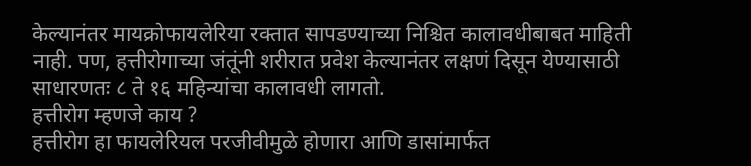केल्यानंतर मायक्रोफायलेरिया रक्तात सापडण्याच्या निश्चित कालावधीबाबत माहिती नाही. पण, हत्तीरोगाच्या जंतूंनी शरीरात प्रवेश केल्यानंतर लक्षणं दिसून येण्यासाठी साधारणतः ८ ते १६ महिन्यांचा कालावधी लागतो.
हत्तीरोग म्हणजे काय ?
हत्तीरोग हा फायलेरियल परजीवीमुळे होणारा आणि डासांमार्फत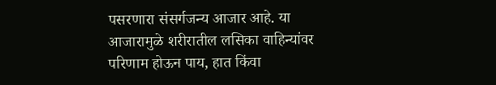पसरणारा संसर्गजन्य आजार आहे. या आजारामुळे शरीरातील लसिका वाहिन्यांवर परिणाम होऊन पाय, हात किंवा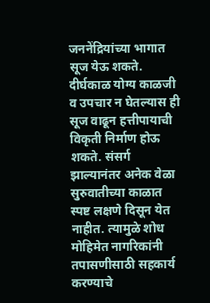जननेंद्रियांच्या भागात सूज येऊ शकते. दीर्घकाळ योग्य काळजी व उपचार न घेतल्यास ही सूज वाढून हत्तीपायाची विकृती निर्माण होऊ शकते. संसर्ग झाल्यानंतर अनेक वेळा सुरुवातीच्या काळात स्पष्ट लक्षणे दिसून येत नाहीत. त्यामुळे शोध मोहिमेत नागरिकांनी तपासणीसाठी सहकार्य करण्याचे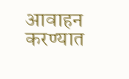आवाहन करण्यात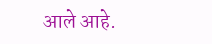आले आहे.